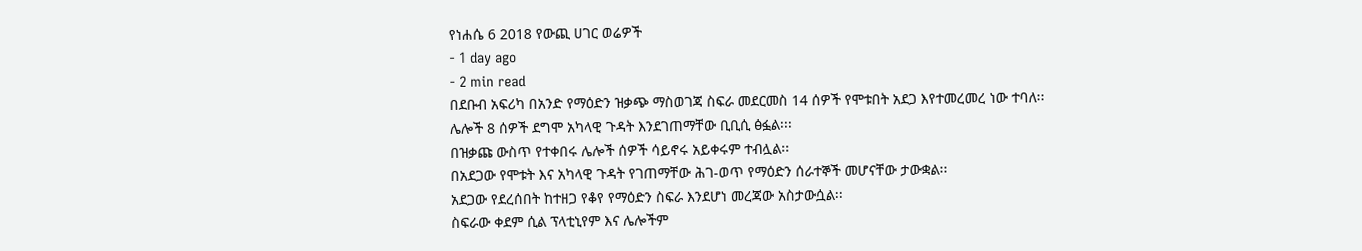የነሐሴ 6 2018 የውጪ ሀገር ወሬዎች
- 1 day ago
- 2 min read
በደቡብ አፍሪካ በአንድ የማዕድን ዝቃጭ ማስወገጃ ስፍራ መደርመስ 14 ሰዎች የሞቱበት አደጋ እየተመረመረ ነው ተባለ፡፡
ሌሎች 8 ሰዎች ደግሞ አካላዊ ጉዳት እንደገጠማቸው ቢቢሲ ፅፏል፡፡፡
በዝቃጩ ውስጥ የተቀበሩ ሌሎች ሰዎች ሳይኖሩ አይቀሩም ተብሏል፡፡
በአደጋው የሞቱት እና አካላዊ ጉዳት የገጠማቸው ሕገ-ወጥ የማዕድን ሰራተኞች መሆናቸው ታውቋል፡፡
አደጋው የደረሰበት ከተዘጋ የቆየ የማዕድን ስፍራ እንደሆነ መረጃው አስታውሷል፡፡
ስፍራው ቀደም ሲል ፕላቲኒየም እና ሌሎችም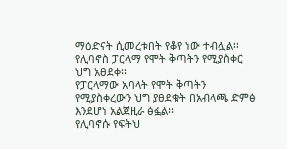ማዕድናት ሲመረቱበት የቆየ ነው ተብሏል፡፡
የሊባኖስ ፓርላማ የሞት ቅጣትን የሚያስቀር ህግ አፀደቀ፡፡
የፓርላማው አባላት የሞት ቅጣትን የሚያስቀረውን ህግ ያፀደቁት በአብላጫ ድምፅ እንደሆነ አልጀዚራ ፅፏል፡፡
የሊባኖሱ የፍትህ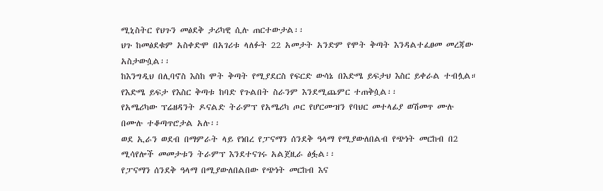ሚኒስትር የህጉን መፅደቅ ታሪካዊ ሲሉ ጠርተውታል፡፡
ህጉ ከመፅደቁም አስቀድሞ በአገሪቱ ላለፉት 22 አመታት አንድም የሞት ቅጣት እንዳልተፈፀመ መረጃው አስታውሷል፡፡
ከእንግዲህ በሊባኖስ እስከ ሞት ቅጣት የሚያደርስ የፍርድ ውሳኔ በእድሜ ይፍታህ እስር ይቀራል ተብሏል።
የእድሜ ይፍታ የእስር ቅጣቱ ከባድ የጉልበት ስራንም እንደሚጨምር ተጠቅሷል፡፡
የአሜሪካው ፕሬዘዳንት ዶናልድ ትራምፕ የአሜሪካ ጦር የሆርሙዝን የባህር መተላፊያ ወሽመጥ ሙሉ በሙሉ ተቆጣጥሮታል አሉ፡፡
ወደ ኢራን ወደብ በማምራት ላይ የነበረ የፓናማን ሰንደቅ ዓላማ የሚያውለበልብ የጭነት መርከብ በ2 ሚሳየሎች መመታቱን ትራምፕ እንደተናገሩ አልጀዚራ ፅፏል፡፡
የፓናማን ሰንደቅ ዓላማ በሚያውለበልበው የጭነት መርከብ እና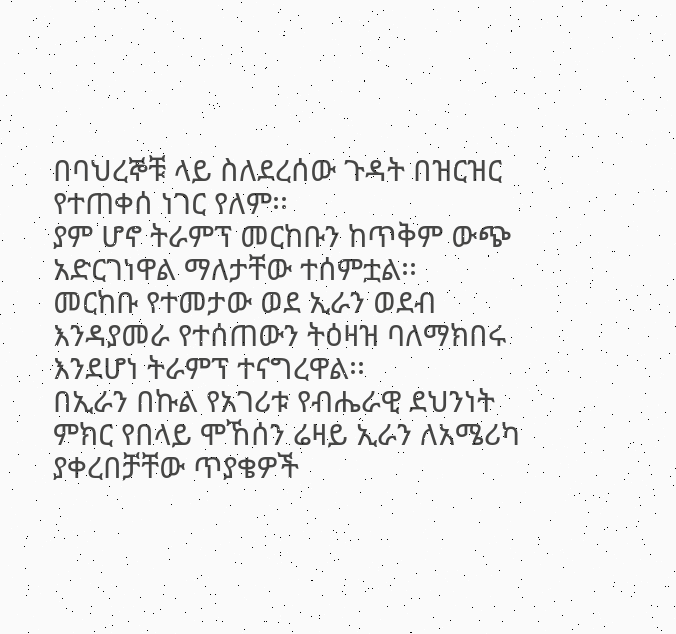በባህረኞቹ ላይ ስለደረሰው ጉዳት በዝርዝር የተጠቀሰ ነገር የለም፡፡
ያም ሆኖ ትራምፕ መርከቡን ከጥቅም ውጭ አድርገነዋል ማለታቸው ተሰምቷል፡፡
መርከቡ የተመታው ወደ ኢራን ወደብ እንዳያመራ የተሰጠውን ትዕዛዝ ባለማክበሩ እንደሆነ ትራምፕ ተናግረዋል፡፡
በኢራን በኩል የአገሪቱ የብሔራዊ ደህንነት ምክር የበላይ ሞኸሰን ሬዛይ ኢራን ለአሜሪካ ያቀረበቻቸው ጥያቄዎች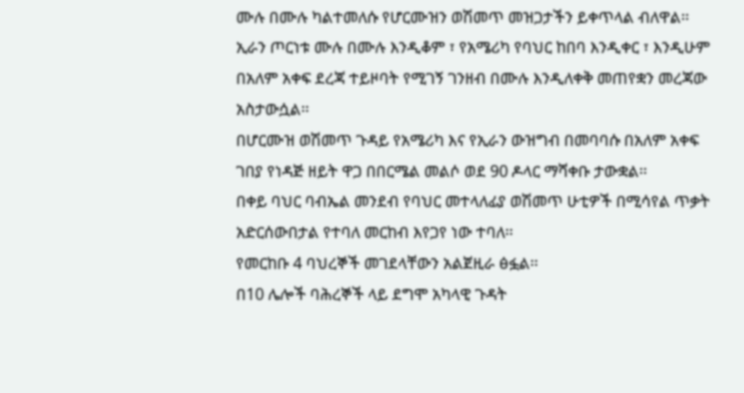ሙሉ በሙሉ ካልተመለሱ የሆርሙዝን ወሽመጥ መዝጋታችን ይቀጥላል ብለዋል፡፡
ኢራን ጦርነቱ ሙሉ በሙሉ እንዲቆም ፣ የአሜሪካ የባህር ከበባ እንዲቀር ፣ እንዲሁም በአለም አቀፍ ደረጃ ተይዞባት የሚገኝ ገንዘብ በሙሉ እንዲለቀቅ መጠየቋን መረጃው አስታውሷል፡፡
በሆርሙዝ ወሽመጥ ጉዳይ የአሜሪካ እና የኢራን ውዝግብ በመባባሱ በአለም አቀፍ ገበያ የነዳጅ ዘይት ዋጋ በበርሜል መልሶ ወደ 90 ዶላር ማሻቀቡ ታውቋል፡፡
በቀይ ባህር ባብኤል መንደብ የባህር መተላለፊያ ወሽመጥ ሁቲዎች በሚሳየል ጥቃት አድርሰውበታል የተባለ መርከብ እየጋየ ነው ተባለ፡፡
የመርከቡ 4 ባህረኞች መገደላቸውን አልጀዚራ ፅፏል፡፡
በ10 ሌሎች ባሕረኞች ላይ ደግሞ አካላዊ ጉዳት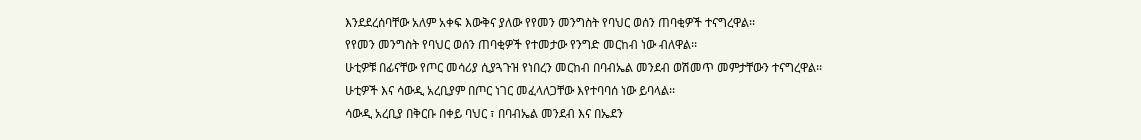እንደደረሰባቸው አለም አቀፍ እውቅና ያለው የየመን መንግስት የባህር ወሰን ጠባቂዎች ተናግረዋል፡፡
የየመን መንግስት የባህር ወሰን ጠባቂዎች የተመታው የንግድ መርከብ ነው ብለዋል፡፡
ሁቲዎቹ በፊናቸው የጦር መሳሪያ ሲያጓጉዝ የነበረን መርከብ በባብኤል መንደብ ወሽመጥ መምታቸውን ተናግረዋል፡፡
ሁቲዎች እና ሳውዲ አረቢያም በጦር ነገር መፈላለጋቸው እየተባባሰ ነው ይባላል፡፡
ሳውዲ አረቢያ በቅርቡ በቀይ ባህር ፣ በባብኤል መንደብ እና በኤደን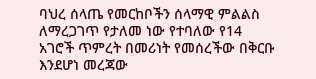ባህረ ሰላጤ የመርከቦችን ሰላማዊ ምልልስ ለማረጋገጥ የታለመ ነው የተባለው የ14 አገሮች ጥምረት በመሪነት የመሰረችው በቅርቡ እንደሆነ መረጃው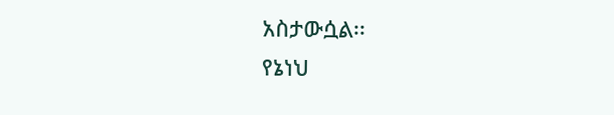አስታውሷል፡፡
የኔነህ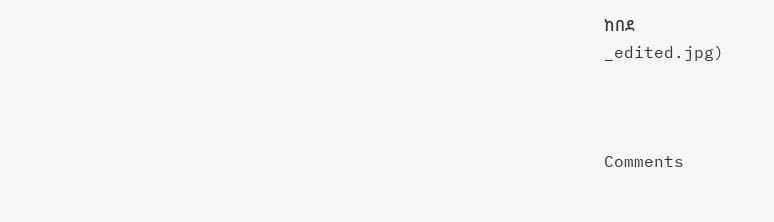ከበደ
_edited.jpg)



Comments